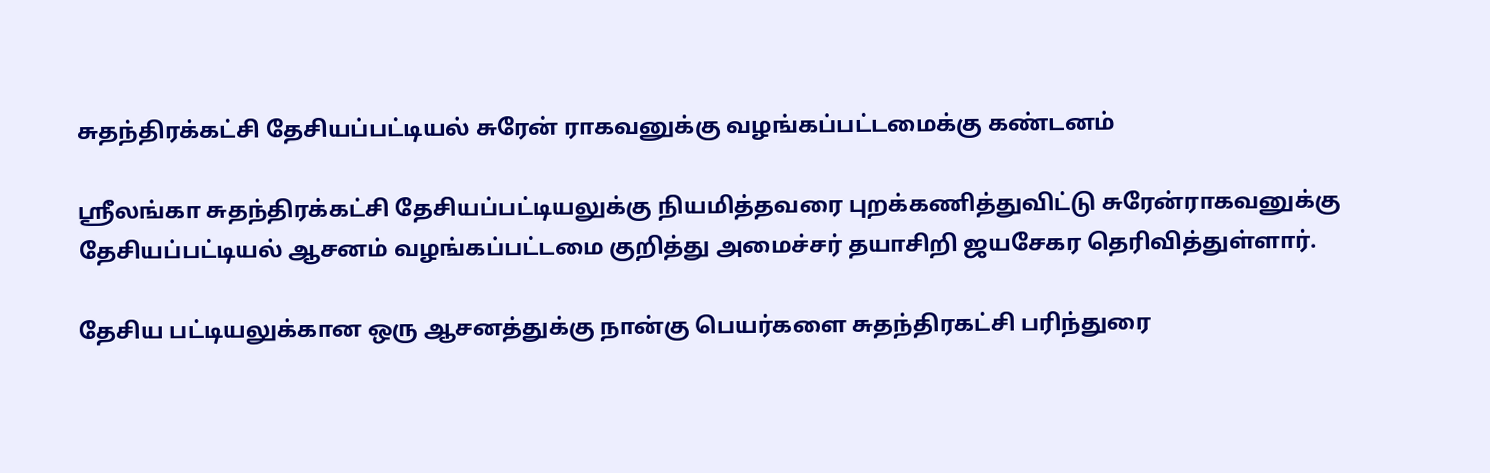சுதந்திரக்கட்சி தேசியப்பட்டியல் சுரேன் ராகவனுக்கு வழங்கப்பட்டமைக்கு கண்டனம்

ஸ்ரீலங்கா சுதந்திரக்கட்சி தேசியப்பட்டியலுக்கு நியமித்தவரை புறக்கணித்துவிட்டு சுரேன்ராகவனுக்கு தேசியப்பட்டியல் ஆசனம் வழங்கப்பட்டமை குறித்து அமைச்சர் தயாசிறி ஜயசேகர தெரிவித்துள்ளார்.

தேசிய பட்டியலுக்கான ஒரு ஆசனத்துக்கு நான்கு பெயர்களை சுதந்திரகட்சி பரிந்துரை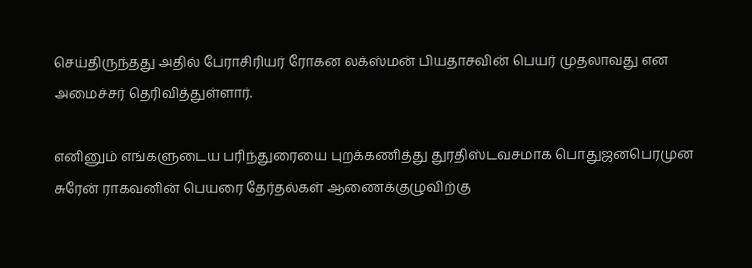செய்திருந்தது அதில் பேராசிரியர் ரோகன லக்ஸ்மன் பியதாசவின் பெயர் முதலாவது என அமைச்சர் தெரிவித்துள்ளார்.

எனினும் எங்களுடைய பரிந்துரையை புறக்கணித்து துரதிஸ்டவசமாக பொதுஜனபெரமுன சுரேன் ராகவனின் பெயரை தேர்தல்கள் ஆணைக்குழுவிற்கு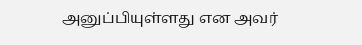அனுப்பியுள்ளது என அவர்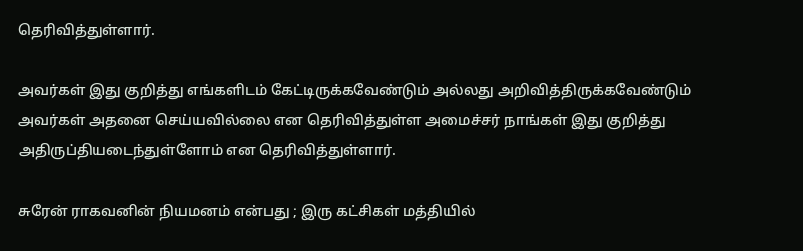தெரிவித்துள்ளார்.

அவர்கள் இது குறித்து எங்களிடம் கேட்டிருக்கவேண்டும் அல்லது அறிவித்திருக்கவேண்டும் அவர்கள் அதனை செய்யவில்லை என தெரிவித்துள்ள அமைச்சர் நாங்கள் இது குறித்து அதிருப்தியடைந்துள்ளோம் என தெரிவித்துள்ளார்.

சுரேன் ராகவனின் நியமனம் என்பது ; இரு கட்சிகள் மத்தியில்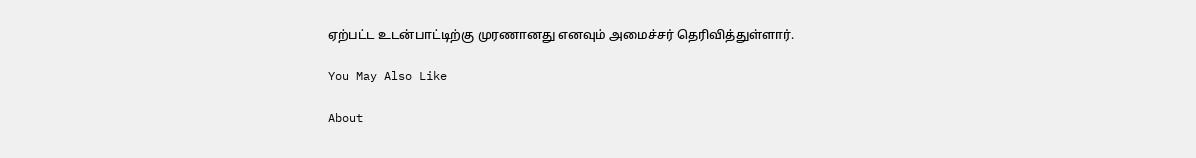ஏற்பட்ட உடன்பாட்டிற்கு முரணானது எனவும் அமைச்சர் தெரிவித்துள்ளார்.

You May Also Like

About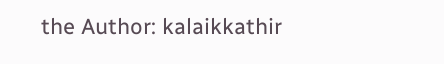the Author: kalaikkathir